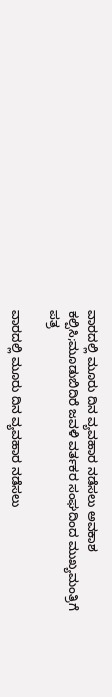ವಾರದಲ್ಲಿ ಮೂರು ದಿನ ವ್ಯವಹಾರ ನಡೆಸಲು ಅವಕಾಶ ಕಲ್ಪಿಸಿ;ಮೂಡುಬಿದಿರೆ ಜವಳಿ ವರ್ತಕರ ಸಂಘದಿಂದ ಮುಖ್ಯಮಂತ್ರಿಗೆ ಪತ್ರ

ವಾರದಲ್ಲಿ ಮೂರು ದಿನ ವ್ಯವಹಾರ ನಡೆಸಲು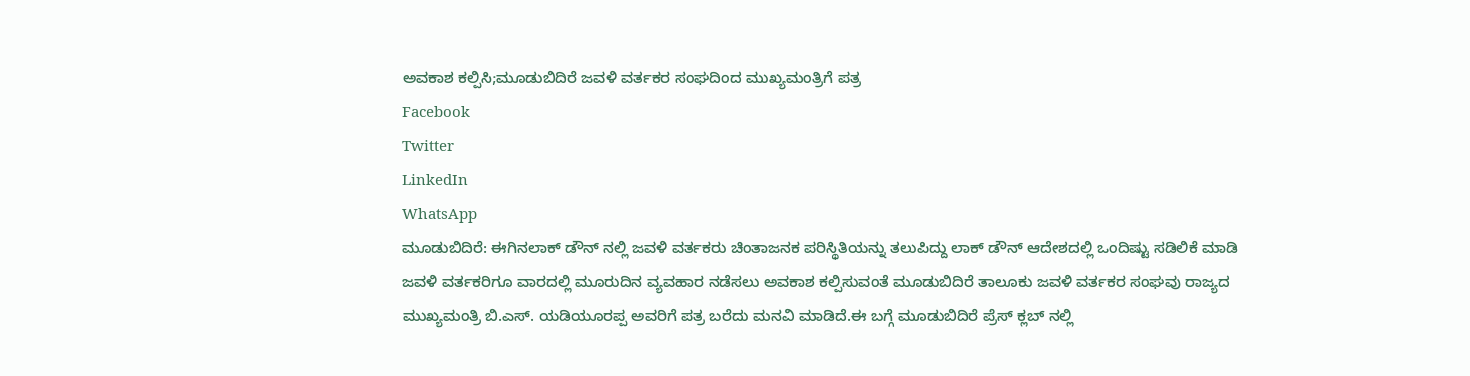ಅವಕಾಶ ಕಲ್ಪಿಸಿ;ಮೂಡುಬಿದಿರೆ ಜವಳಿ ವರ್ತಕರ ಸಂಘದಿಂದ ಮುಖ್ಯಮಂತ್ರಿಗೆ ಪತ್ರ
Facebook
Twitter
LinkedIn
WhatsApp
ಮೂಡುಬಿದಿರೆ: ಈಗಿನಲಾಕ್ ಡೌನ್ ನಲ್ಲಿ ಜವಳಿ ವರ್ತಕರು ಚಿಂತಾಜನಕ ಪರಿಸ್ಥಿತಿಯನ್ನು ತಲುಪಿದ್ದು ಲಾಕ್ ಡೌನ್ ಆದೇಶದಲ್ಲಿ ಒಂದಿಷ್ಟು ಸಡಿಲಿಕೆ ಮಾಡಿ ಜವಳಿ ವರ್ತಕರಿಗೂ ವಾರದಲ್ಲಿ ಮೂರುದಿನ ವ್ಯವಹಾರ ನಡೆಸಲು ಅವಕಾಶ ಕಲ್ಪಿಸುವಂತೆ ಮೂಡುಬಿದಿರೆ ತಾಲೂಕು ಜವಳಿ ವರ್ತಕರ ಸಂಘವು ರಾಜ್ಯದ ಮುಖ್ಯಮಂತ್ರಿ ಬಿ.ಎಸ್. ಯಡಿಯೂರಪ್ಪ ಅವರಿಗೆ ಪತ್ರ ಬರೆದು ಮನವಿ ಮಾಡಿದೆ.ಈ ಬಗ್ಗೆ ಮೂಡುಬಿದಿರೆ ಪ್ರೆಸ್ ಕ್ಲಬ್ ನಲ್ಲಿ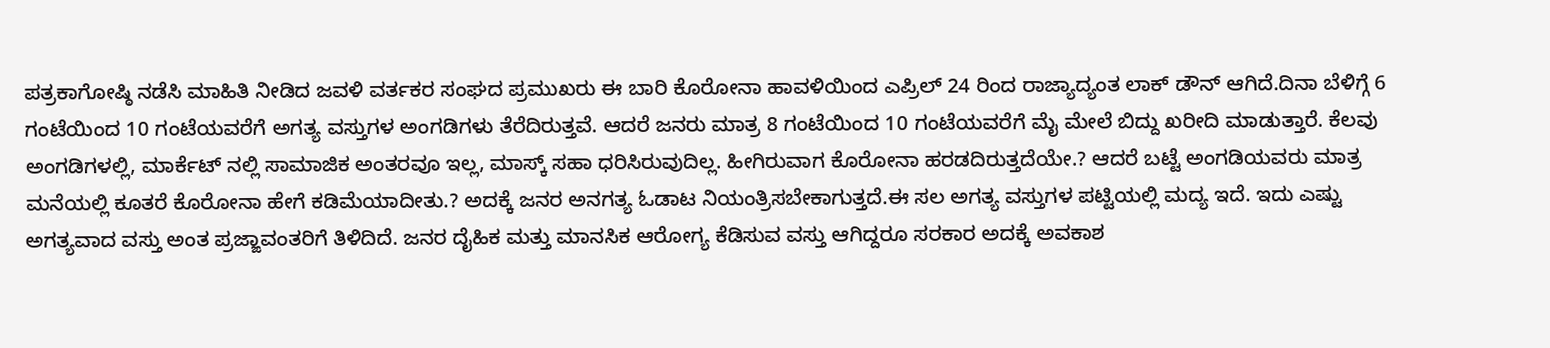ಪತ್ರಕಾಗೋಷ್ಠಿ ನಡೆಸಿ ಮಾಹಿತಿ ನೀಡಿದ ಜವಳಿ ವರ್ತಕರ ಸಂಘದ ಪ್ರಮುಖರು ಈ ಬಾರಿ ಕೊರೋನಾ ಹಾವಳಿಯಿಂದ ಎಪ್ರಿಲ್ 24 ರಿಂದ ರಾಜ್ಯಾದ್ಯಂತ ಲಾಕ್ ಡೌನ್ ಆಗಿದೆ.ದಿನಾ ಬೆಳಿಗ್ಗೆ 6 ಗಂಟೆಯಿಂದ 10 ಗಂಟೆಯವರೆಗೆ ಅಗತ್ಯ ವಸ್ತುಗಳ ಅಂಗಡಿಗಳು ತೆರೆದಿರುತ್ತವೆ. ಆದರೆ ಜನರು ಮಾತ್ರ 8 ಗಂಟೆಯಿಂದ 10 ಗಂಟೆಯವರೆಗೆ ಮೈ ಮೇಲೆ ಬಿದ್ದು ಖರೀದಿ ಮಾಡುತ್ತಾರೆ. ಕೆಲವು ಅಂಗಡಿಗಳಲ್ಲಿ, ಮಾರ್ಕೆಟ್ ನಲ್ಲಿ ಸಾಮಾಜಿಕ ಅಂತರವೂ ಇಲ್ಲ, ಮಾಸ್ಕ್ ಸಹಾ ಧರಿಸಿರುವುದಿಲ್ಲ. ಹೀಗಿರುವಾಗ ಕೊರೋನಾ ಹರಡದಿರುತ್ತದೆಯೇ.? ಆದರೆ ಬಟ್ಟೆ ಅಂಗಡಿಯವರು ಮಾತ್ರ ಮನೆಯಲ್ಲಿ ಕೂತರೆ ಕೊರೋನಾ ಹೇಗೆ ಕಡಿಮೆಯಾದೀತು.? ಅದಕ್ಕೆ ಜನರ ಅನಗತ್ಯ ಓಡಾಟ ನಿಯಂತ್ರಿಸಬೇಕಾಗುತ್ತದೆ.ಈ ಸಲ ಅಗತ್ಯ ವಸ್ತುಗಳ ಪಟ್ಟಿಯಲ್ಲಿ ಮದ್ಯ ಇದೆ. ಇದು ಎಷ್ಟು ಅಗತ್ಯವಾದ ವಸ್ತು ಅಂತ ಪ್ರಜ್ಙಾವಂತರಿಗೆ ತಿಳಿದಿದೆ. ಜನರ ದೈಹಿಕ ಮತ್ತು ಮಾನಸಿಕ ಆರೋಗ್ಯ ಕೆಡಿಸುವ ವಸ್ತು ಆಗಿದ್ದರೂ ಸರಕಾರ ಅದಕ್ಕೆ ಅವಕಾಶ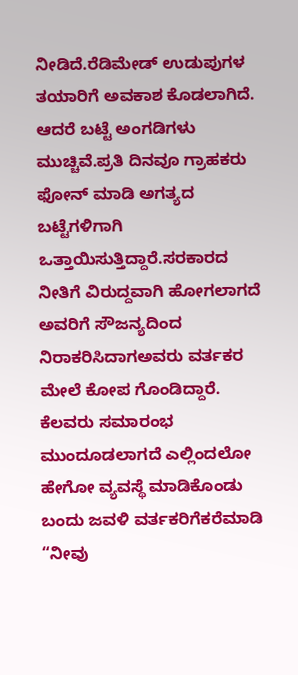ನೀಡಿದೆ.ರೆಡಿಮೇಡ್ ಉಡುಪುಗಳ ತಯಾರಿಗೆ ಅವಕಾಶ ಕೊಡಲಾಗಿದೆ. ಆದರೆ ಬಟ್ಟೆ ಅಂಗಡಿಗಳು ಮುಚ್ಚಿವೆ.ಪ್ರತಿ ದಿನವೂ ಗ್ರಾಹಕರು ಫೋನ್ ಮಾಡಿ ಅಗತ್ಯದ ಬಟ್ಟೆಗಳಿಗಾಗಿ ಒತ್ತಾಯಿಸುತ್ತಿದ್ದಾರೆ.ಸರಕಾರದ ನೀತಿಗೆ ವಿರುದ್ದವಾಗಿ ಹೋಗಲಾಗದೆ ಅವರಿಗೆ ಸೌಜನ್ಯದಿಂದ ನಿರಾಕರಿಸಿದಾಗಅವರು ವರ್ತಕರ ಮೇಲೆ ಕೋಪ ಗೊಂಡಿದ್ದಾರೆ. ಕೆಲವರು ಸಮಾರಂಭ ಮುಂದೂಡಲಾಗದೆ ಎಲ್ಲಿಂದಲೋ ಹೇಗೋ ವ್ಯವಸ್ಥೆ ಮಾಡಿಕೊಂಡು ಬಂದು ಜವಳಿ ವರ್ತಕರಿಗೆಕರೆಮಾಡಿ “ನೀವು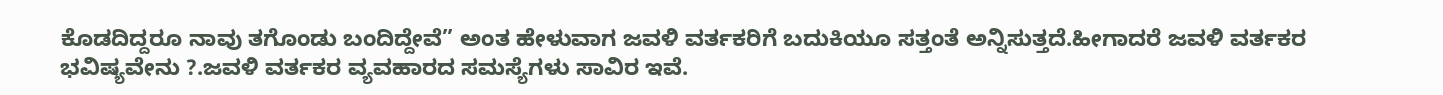ಕೊಡದಿದ್ದರೂ ನಾವು ತಗೊಂಡು ಬಂದಿದ್ದೇವೆ” ಅಂತ ಹೇಳುವಾಗ ಜವಳಿ ವರ್ತಕರಿಗೆ ಬದುಕಿಯೂ ಸತ್ತಂತೆ ಅನ್ನಿಸುತ್ತದೆ.ಹೀಗಾದರೆ ಜವಳಿ ವರ್ತಕರ ಭವಿಷ್ಯವೇನು ?.ಜವಳಿ ವರ್ತಕರ ವ್ಯವಹಾರದ ಸಮಸ್ಯೆಗಳು ಸಾವಿರ ಇವೆ.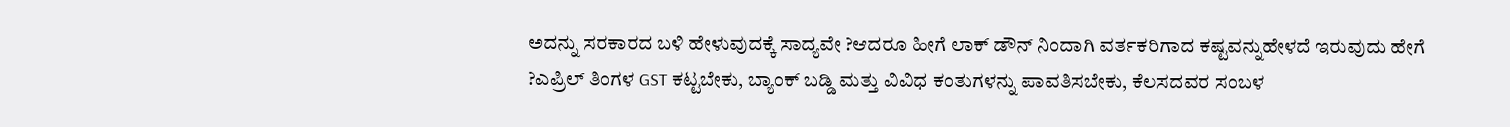ಅದನ್ನು ಸರಕಾರದ ಬಳಿ ಹೇಳುವುದಕ್ಕೆ ಸಾದ್ಯವೇ ?ಆದರೂ ಹೀಗೆ ಲಾಕ್ ಡೌನ್ ನಿಂದಾಗಿ ವರ್ತಕರಿಗಾದ ಕಷ್ಟವನ್ನುಹೇಳದೆ ಇರುವುದು ಹೇಗೆ ?ಎಪ್ರಿಲ್ ತಿಂಗಳ GST ಕಟ್ಟಬೇಕು, ಬ್ಯಾಂಕ್ ಬಡ್ಡಿ ಮತ್ತು ವಿವಿಧ ಕಂತುಗಳನ್ನು ಪಾವತಿಸಬೇಕು, ಕೆಲಸದವರ ಸಂಬಳ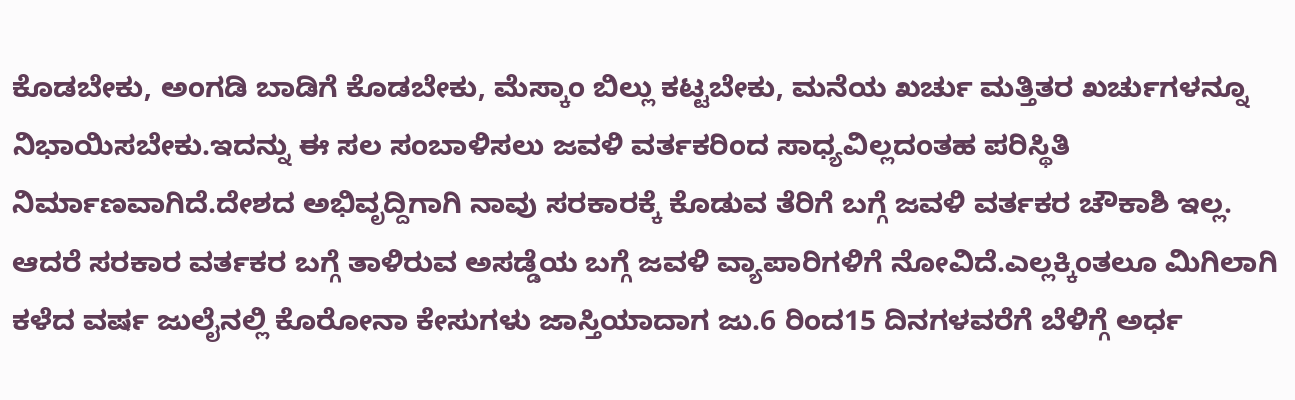ಕೊಡಬೇಕು, ಅಂಗಡಿ ಬಾಡಿಗೆ ಕೊಡಬೇಕು, ಮೆಸ್ಕಾಂ ಬಿಲ್ಲು ಕಟ್ಟಬೇಕು, ಮನೆಯ ಖರ್ಚು ಮತ್ತಿತರ ಖರ್ಚುಗಳನ್ನೂ ನಿಭಾಯಿಸಬೇಕು.ಇದನ್ನು ಈ ಸಲ ಸಂಬಾಳಿಸಲು ಜವಳಿ ವರ್ತಕರಿಂದ ಸಾಧ್ಯವಿಲ್ಲದಂತಹ ಪರಿಸ್ಥಿತಿ ನಿರ್ಮಾಣವಾಗಿದೆ.ದೇಶದ ಅಭಿವೃದ್ದಿಗಾಗಿ ನಾವು ಸರಕಾರಕ್ಕೆ ಕೊಡುವ ತೆರಿಗೆ ಬಗ್ಗೆ ಜವಳಿ ವರ್ತಕರ ಚೌಕಾಶಿ ಇಲ್ಲ. ಆದರೆ ಸರಕಾರ ವರ್ತಕರ ಬಗ್ಗೆ ತಾಳಿರುವ ಅಸಡ್ಡೆಯ ಬಗ್ಗೆ ಜವಳಿ ವ್ಯಾಪಾರಿಗಳಿಗೆ ನೋವಿದೆ.ಎಲ್ಲಕ್ಕಿಂತಲೂ ಮಿಗಿಲಾಗಿ ಕಳೆದ ವರ್ಷ ಜುಲೈನಲ್ಲಿ ಕೊರೋನಾ ಕೇಸುಗಳು ಜಾಸ್ತಿಯಾದಾಗ ಜು.6 ರಿಂದ15 ದಿನಗಳವರೆಗೆ ಬೆಳಿಗ್ಗೆ ಅರ್ಧ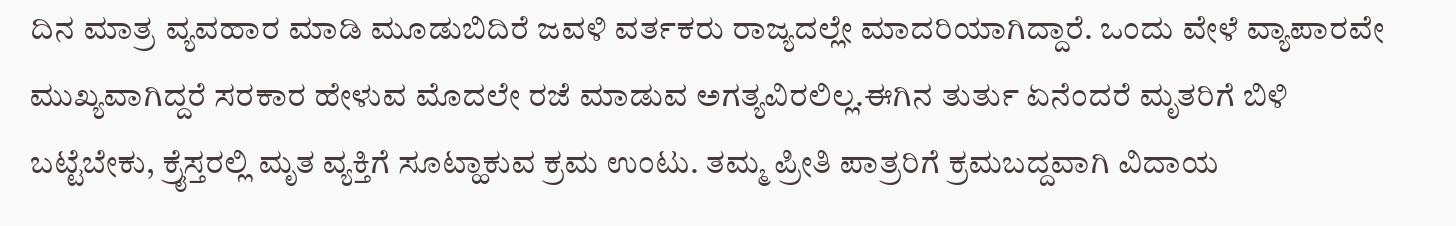ದಿನ ಮಾತ್ರ ವ್ಯವಹಾರ ಮಾಡಿ ಮೂಡುಬಿದಿರೆ ಜವಳಿ ವರ್ತಕರು ರಾಜ್ಯದಲ್ಲೇ ಮಾದರಿಯಾಗಿದ್ದಾರೆ. ಒಂದು ವೇಳೆ ವ್ಯಾಪಾರವೇ ಮುಖ್ಯವಾಗಿದ್ದರೆ ಸರಕಾರ ಹೇಳುವ ಮೊದಲೇ ರಜೆ ಮಾಡುವ ಅಗತ್ಯವಿರಲಿಲ್ಲ.ಈಗಿನ ತುರ್ತು ಏನೆಂದರೆ ಮೃತರಿಗೆ ಬಿಳಿ ಬಟ್ಟೆಬೇಕು, ಕ್ರೈಸ್ತರಲ್ಲಿ ಮೃತ ವ್ಯಕ್ತಿಗೆ ಸೂಟ್ಹಾಕುವ ಕ್ರಮ ಉಂಟು. ತಮ್ಮ ಪ್ರೀತಿ ಪಾತ್ರರಿಗೆ ಕ್ರಮಬದ್ದವಾಗಿ ವಿದಾಯ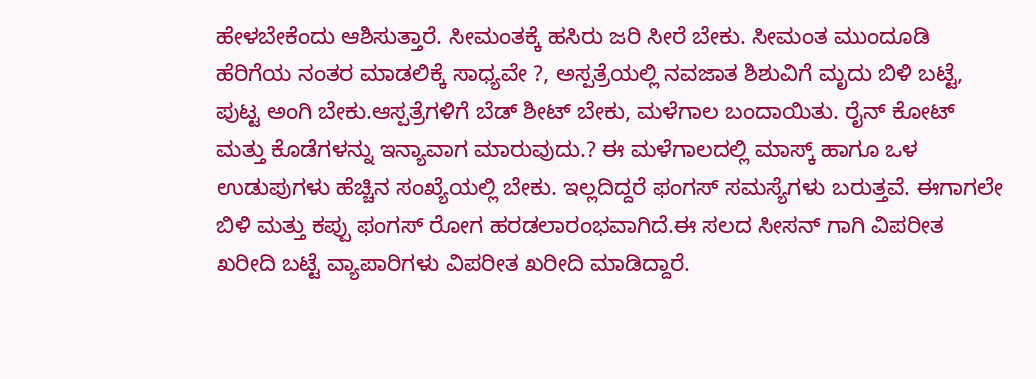ಹೇಳಬೇಕೆಂದು ಆಶಿಸುತ್ತಾರೆ. ಸೀಮಂತಕ್ಕೆ ಹಸಿರು ಜರಿ ಸೀರೆ ಬೇಕು. ಸೀಮಂತ ಮುಂದೂಡಿ ಹೆರಿಗೆಯ ನಂತರ ಮಾಡಲಿಕ್ಕೆ ಸಾಧ್ಯವೇ ?, ಅಸ್ಪತ್ರೆಯಲ್ಲಿ ನವಜಾತ ಶಿಶುವಿಗೆ ಮೃದು ಬಿಳಿ ಬಟ್ಟೆ, ಪುಟ್ಟ ಅಂಗಿ ಬೇಕು.ಆಸ್ಪತ್ರೆಗಳಿಗೆ ಬೆಡ್ ಶೀಟ್ ಬೇಕು, ಮಳೆಗಾಲ ಬಂದಾಯಿತು. ರೈನ್ ಕೋಟ್ ಮತ್ತು ಕೊಡೆಗಳನ್ನು ಇನ್ಯಾವಾಗ ಮಾರುವುದು.? ಈ ಮಳೆಗಾಲದಲ್ಲಿ ಮಾಸ್ಕ್ ಹಾಗೂ ಒಳ ಉಡುಪುಗಳು ಹೆಚ್ಚಿನ ಸಂಖ್ಯೆಯಲ್ಲಿ ಬೇಕು. ಇಲ್ಲದಿದ್ದರೆ ಫಂಗಸ್ ಸಮಸ್ಯೆಗಳು ಬರುತ್ತವೆ. ಈಗಾಗಲೇ ಬಿಳಿ ಮತ್ತು ಕಪ್ಪು ಫಂಗಸ್ ರೋಗ ಹರಡಲಾರಂಭವಾಗಿದೆ.ಈ ಸಲದ ಸೀಸನ್ ಗಾಗಿ ವಿಪರೀತ ಖರೀದಿ ಬಟ್ಟೆ ವ್ಯಾಪಾರಿಗಳು ವಿಪರೀತ ಖರೀದಿ ಮಾಡಿದ್ದಾರೆ.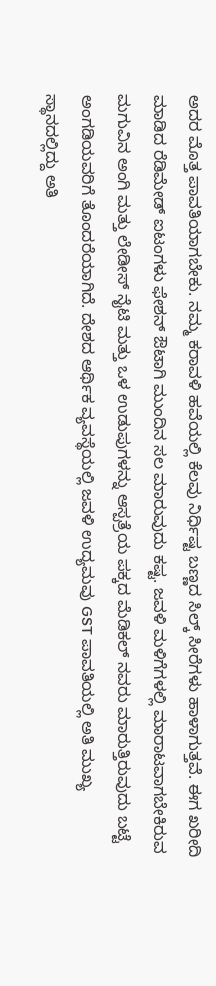ಅದರ ಮೊತ್ತ ಪಾವತಿಯಾಗಬೇಕು. ನಮ್ಮ ಕರಾವಳಿ ಹವೆಯಲ್ಲಿ ಕೆಲವು ನಿರ್ಧಿಷ್ಟ ಬಣ್ಣದ ಸಿಲ್ಕ್ ಸೀರೆಗಳು ಹಾಳಾಗುತ್ತವೆ. ಈಗ ಖರೀದಿ ಮಾಡಿದ ರೆಡಿಮೇಡ್ ಐಟಂಗಳು ಫೇಶನ್ ಔಟಾಗಿ ಮುಂದಿನ ಸಲ ಮಾರುವುದು ಕಷ್ಟ. ಜವಳಿ ಮಳಿಗೆಗಳಲ್ಲಿ ಮಾರಾಟವಾಗಬೇಕಿರುವ ಮಗುವಿನ ಅಂಗಿ ಮತ್ತು ಲೇಡೀಸ್ ನೈಟಿ ಮತ್ತು ಒಳ ಉಡುಪುಗಳನ್ನು ಆಸ್ಪತ್ರೆಯ ಪಕ್ಕದ ಮೆಡಿಕಲ್ ನವರು ಮಾರುತ್ತಿರುವುದು ಬಟ್ಟೆ ಅಂಗಡಿಯವರಿಗೆ ತೊಂದರೆಯಾಗಿದೆ. ದೇಶದ ಆರ್ಥಿಕ ವ್ಯವಸ್ಥೆಯಲ್ಲಿ ಜವಳಿ ಉದ್ಯಮವು GST ಪಾವತಿಯಲ್ಲಿ ಅತಿ ಮುಖ್ಯ ಸ್ಥಾನದಲ್ಲಿದ್ದು ಅತಿ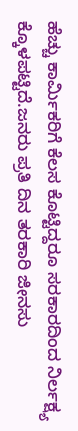ಹೆಚ್ಚು ಕಾರ್ಮಿಕರಿಗೆ ಕೆಲಸ ಕೊಟ್ಟಿದ್ದರೂ ಸರಕಾರದಿಂದ ನಿರ್ಲಕ್ಷ್ಯ ಕ್ಕೊಳಪಟ್ಟಿದೆ.ಜನರು ಪ್ರತಿ ದಿನ ತರಕಾರಿ ಜೀನಸು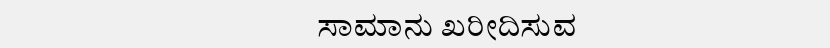ಸಾಮಾನು ಖರೀದಿಸುವ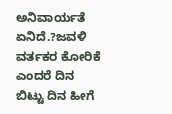ಅನಿವಾರ್ಯತೆ ಏನಿದೆ.?ಜವಳಿ ವರ್ತಕರ ಕೋರಿಕೆ ಎಂದರೆ ದಿನ ಬಿಟ್ಟು ದಿನ ಹೀಗೆ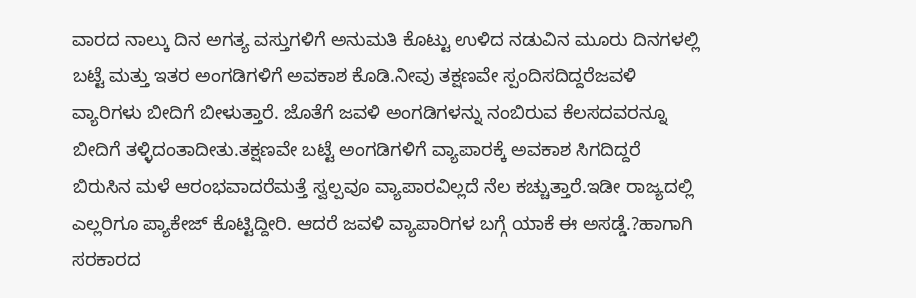ವಾರದ ನಾಲ್ಕು ದಿನ ಅಗತ್ಯ ವಸ್ತುಗಳಿಗೆ ಅನುಮತಿ ಕೊಟ್ಟು ಉಳಿದ ನಡುವಿನ ಮೂರು ದಿನಗಳಲ್ಲಿ ಬಟ್ಟೆ ಮತ್ತು ಇತರ ಅಂಗಡಿಗಳಿಗೆ ಅವಕಾಶ ಕೊಡಿ.ನೀವು ತಕ್ಷಣವೇ ಸ್ಪಂದಿಸದಿದ್ದರೆಜವಳಿ ವ್ಯಾರಿಗಳು ಬೀದಿಗೆ ಬೀಳುತ್ತಾರೆ. ಜೊತೆಗೆ ಜವಳಿ ಅಂಗಡಿಗಳನ್ನು ನಂಬಿರುವ ಕೆಲಸದವರನ್ನೂ ಬೀದಿಗೆ ತಳ್ಳಿದಂತಾದೀತು.ತಕ್ಷಣವೇ ಬಟ್ಟೆ ಅಂಗಡಿಗಳಿಗೆ ವ್ಯಾಪಾರಕ್ಕೆ ಅವಕಾಶ ಸಿಗದಿದ್ದರೆ ಬಿರುಸಿನ ಮಳೆ ಆರಂಭವಾದರೆಮತ್ತೆ ಸ್ವಲ್ಪವೂ ವ್ಯಾಪಾರವಿಲ್ಲದೆ ನೆಲ ಕಚ್ಚುತ್ತಾರೆ.ಇಡೀ ರಾಜ್ಯದಲ್ಲಿ ಎಲ್ಲರಿಗೂ ಪ್ಯಾಕೇಜ್ ಕೊಟ್ಟಿದ್ದೀರಿ. ಆದರೆ ಜವಳಿ ವ್ಯಾಪಾರಿಗಳ ಬಗ್ಗೆ ಯಾಕೆ ಈ ಅಸಡ್ಡೆ.?ಹಾಗಾಗಿ ಸರಕಾರದ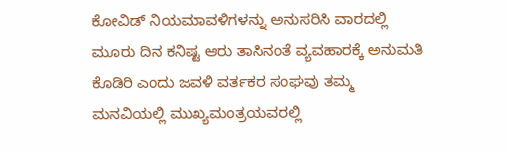ಕೋವಿಡ್ ನಿಯಮಾವಳಿಗಳನ್ನು ಅನುಸರಿಸಿ ವಾರದಲ್ಲಿ ಮೂರು ದಿನ ಕನಿಷ್ಟ ಆರು ತಾಸಿನಂತೆ ವ್ಯವಹಾರಕ್ಕೆ ಅನುಮತಿ ಕೊಡಿರಿ ಎಂದು ಜವಳಿ ವರ್ತಕರ ಸಂಘವು ತಮ್ಮ ಮನವಿಯಲ್ಲಿ ಮುಖ್ಯಮಂತ್ರಯವರಲ್ಲಿ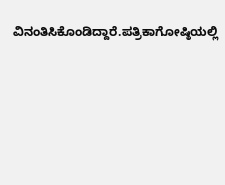ವಿನಂತಿಸಿಕೊಂಡಿದ್ದಾರೆ.ಪತ್ರಿಕಾಗೋಷ್ಠಿಯಲ್ಲಿ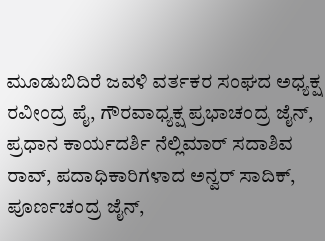ಮೂಡುಬಿದಿರೆ ಜವಳಿ ವರ್ತಕರ ಸಂಘದ ಅಧ್ಯಕ್ಷ ರವೀಂದ್ರ ಪೈ, ಗೌರವಾಧ್ಯಕ್ಷ ಪ್ರಭಾಚಂದ್ರ ಜೈನ್, ಪ್ರಧಾನ ಕಾರ್ಯದರ್ಶಿ ನೆಲ್ಲಿಮಾರ್ ಸದಾಶಿವ ರಾವ್, ಪದಾಧಿಕಾರಿಗಳಾದ ಅನ್ವರ್ ಸಾದಿಕ್, ಪೂರ್ಣಚಂದ್ರ ಜೈನ್,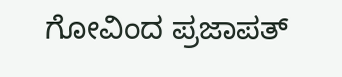ಗೋವಿಂದ ಪ್ರಜಾಪತ್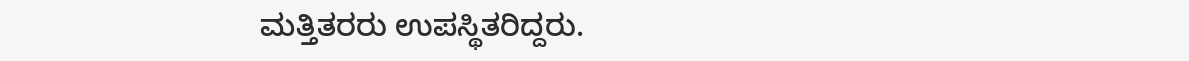ಮತ್ತಿತರರು ಉಪಸ್ಥಿತರಿದ್ದರು.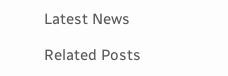Latest News

Related Posts